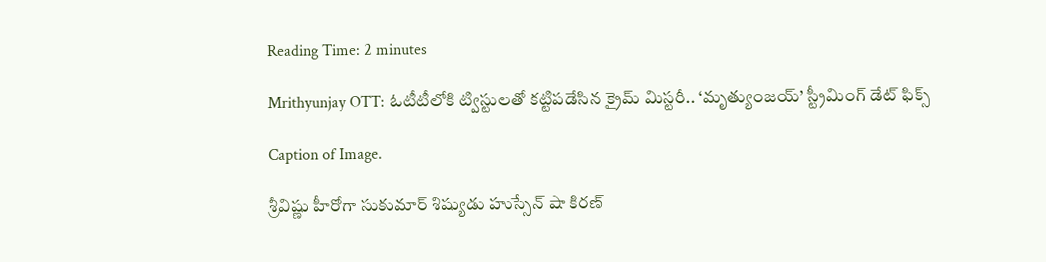Reading Time: 2 minutes

Mrithyunjay OTT: ఓటీటీలోకి ట్విస్టులతో కట్టిపడేసిన క్రైమ్ మిస్టరీ.. ‘మృత్యుంజయ్’ స్ట్రీమింగ్ డేట్ ఫిక్స్

Caption of Image.

శ్రీవిష్ణు హీరోగా సుకుమార్ శిష్యుడు హుస్సేన్ షా కిర‌‌‌‌‌‌‌‌ణ్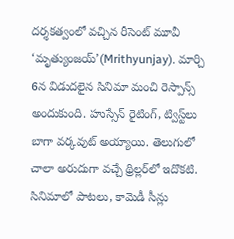దర్శకత్వంలో వచ్చిన రీసెంట్ మూవీ ‘మృత్యుంజ‌‌‌‌‌‌‌‌య్‌‌‌‌‌‌‌‌’(Mrithyunjay). మార్చి 6న విడుదలైన సినిమా మంచి రెస్పాన్స్ అందుకుంది. హుస్సేన్ రైటింగ్, ట్విస్ట్‌‌‌‌‌‌‌‌లు బాగా వర్కవుట్ అయ్యాయి. తెలుగులో చాలా అరుదుగా వచ్చే థ్రిల్లర్‌‌‌‌‌‌‌‌లో ఇదొకటి. సినిమాలో పాటలు, కామెడీ సీన్లు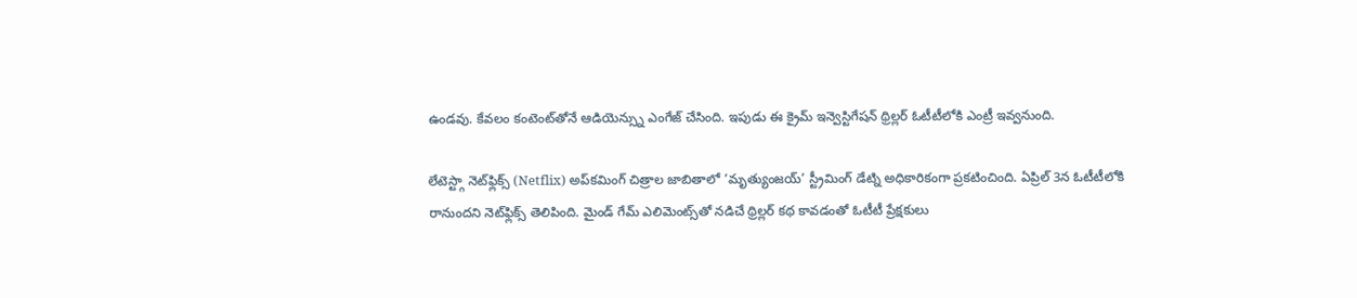ఉండవు. కేవలం కంటెంట్‌‌‌‌‌‌‌‌తోనే ఆడియెన్స్ను ఎంగేజ్ చేసింది. ఇపుడు ఈ క్రైమ్ ఇన్వెస్టిగేషన్ థ్రిల్లర్ ఓటీటీలోకి ఎంట్రీ ఇవ్వనుంది.

లేటెస్ట్గా నెట్‌ఫ్లిక్స్ (Netflix) అప్‌కమింగ్‌ చిత్రాల జాబితాలో ‘మృత్యుంజయ్’ స్ట్రీమింగ్ డేట్ని అధికారికంగా ప్రకటించింది. ఏప్రిల్‌ 3న ఓటీటీలోకి రానుందని నెట్‌ఫ్లిక్స్ తెలిపింది. మైండ్ గేమ్ ఎలిమెంట్స్‌తో నడిచే థ్రిల్లర్ కథ కావడంతో ఓటీటీ ప్రేక్షకులు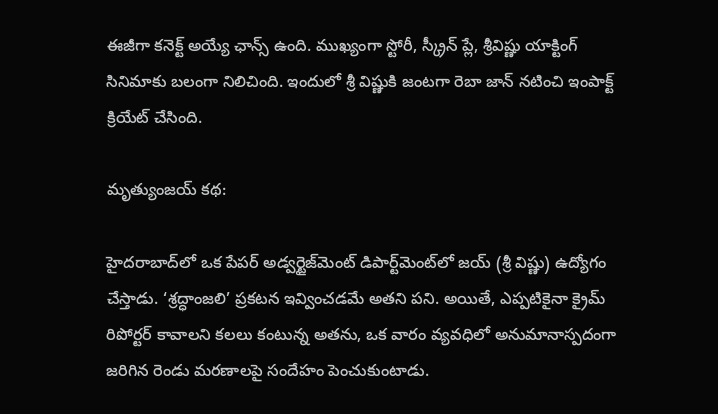ఈజీగా కనెక్ట్ అయ్యే ఛాన్స్ ఉంది. ముఖ్యంగా స్టోరీ, స్క్రీన్ ప్లే, శ్రీవిష్ణు యాక్టింగ్ సినిమాకు బలంగా నిలిచింది. ఇందులో శ్రీ విష్ణుకి జంటగా రెబా జాన్ నటించి ఇంపాక్ట్ క్రియేట్ చేసింది.

మృత్యుంజయ్ కథ:

హైదరాబాద్‌లో ఒక పేపర్ అడ్వర్టైజ్‌మెంట్ డిపార్ట్‌మెంట్‌లో జయ్‌ (శ్రీ విష్ణు) ఉద్యోగం చేస్తాడు. ‘శ్రద్ధాంజలి’ ప్రకటన ఇవ్వించడమే అతని పని. అయితే, ఎప్పటికైనా క్రైమ్ రిపోర్టర్ కావాలని కలలు కంటున్న అతను, ఒక వారం వ్యవధిలో అనుమానాస్పదంగా జరిగిన రెండు మరణాలపై సందేహం పెంచుకుంటాడు.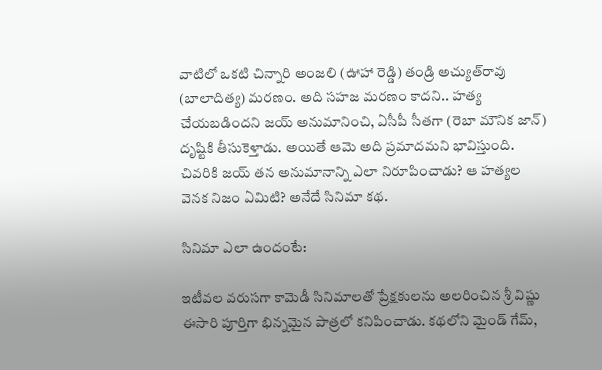వాటిలో ఒకటి చిన్నారి అంజలి (ఊహా రెడ్డి) తండ్రి అచ్యుత్‌రావు (బాలాదిత్య) మరణం. అది సహజ మరణం కాదని.. హత్య చేయబడిందని జయ్ అనుమానించి, ఏసీపీ సీతగా (రెబా మౌనిక జాన్) దృష్టికి తీసుకెళ్తాడు. అయితే ఆమె అది ప్రమాదమని భావిస్తుంది. చివరికి జయ్ తన అనుమానాన్ని ఎలా నిరూపించాడు? ఆ హత్యల వెనక నిజం ఏమిటి? అనేదే సినిమా కథ.

సినిమా ఎలా ఉందంటే:

ఇటీవల వరుసగా కామెడీ సినిమాలతో ప్రేక్షకులను అలరించిన శ్రీ విష్ణు ఈసారి పూర్తిగా భిన్నమైన పాత్రలో కనిపించాడు. కథలోని మైండ్ గేమ్,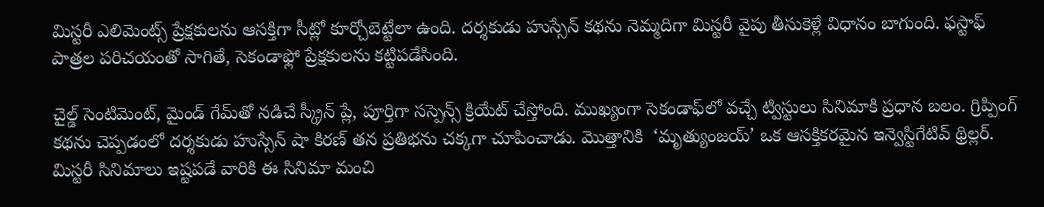మిస్టరీ ఎలిమెంట్స్ ప్రేక్షకులను ఆసక్తిగా సీట్లో కూర్చోబెట్టేలా ఉంది. దర్శకుడు హుస్సేన్ కథను నెమ్మదిగా మిస్టరీ వైపు తీసుకెళ్లే విధానం బాగుంది. ఫస్టాఫ్ పాత్రల పరిచయంతో సాగితే, సెకండాఫ్లో ప్రేక్షకులను కట్టిపడేసింది.

చైల్డ్ సెంటిమెంట్‌, మైండ్ గేమ్‌తో నడిచే స్క్రీన్ ప్లే, పూర్తిగా సస్పెన్స్ క్రియేట్ చేస్తోంది. ముఖ్యంగా సెకండాఫ్‌లో వచ్చే ట్విస్టులు సినిమాకి ప్రధాన బలం. గ్రిప్పింగ్ కథను చెప్పడంలో దర్శకుడు హుస్సేన్ షా కిరణ్ తన ప్రతిభను చక్కగా చూపించాడు. మొత్తానికి  ‘మృత్యుంజయ్’ ఒక ఆసక్తికరమైన ఇన్వెస్టిగేటివ్ థ్రిల్లర్. మిస్టరీ సినిమాలు ఇష్టపడే వారికి ఈ సినిమా మంచి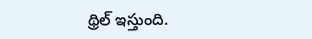థ్రిల్ ఇస్తుంది.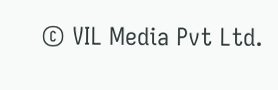© VIL Media Pvt Ltd.